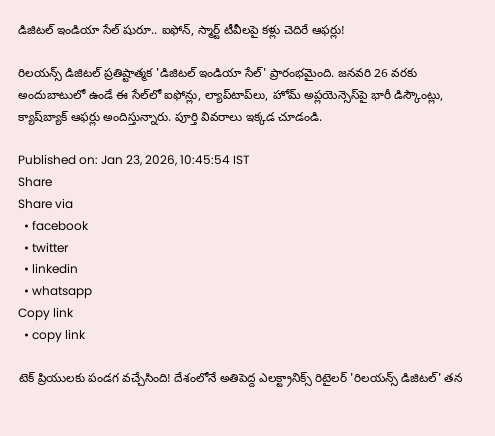డిజిటల్ ఇండియా సేల్ షురూ.. ఐఫోన్, స్మార్ట్ టీవీలపై కళ్లు చెదిరే ఆఫర్లు!

రిలయన్స్ డిజిటల్ ప్రతిష్టాత్మక 'డిజిటల్ ఇండియా సేల్' ప్రారంభమైంది. జనవరి 26 వరకు అందుబాటులో ఉండే ఈ సేల్‌లో ఐఫోన్లు, ల్యాప్‌టాప్‌లు, హోమ్ అప్లయెన్సెస్‌పై భారీ డిస్కౌంట్లు, క్యాష్‌బ్యాక్ ఆఫర్లు అందిస్తున్నారు. పూర్తి వివరాలు ఇక్కడ చూడండి.

Published on: Jan 23, 2026, 10:45:54 IST
Share
Share via
  • facebook
  • twitter
  • linkedin
  • whatsapp
Copy link
  • copy link

టెక్ ప్రియులకు పండగ వచ్చేసింది! దేశంలోనే అతిపెద్ద ఎలక్ట్రానిక్స్ రిటైలర్ 'రిలయన్స్ డిజిటల్' తన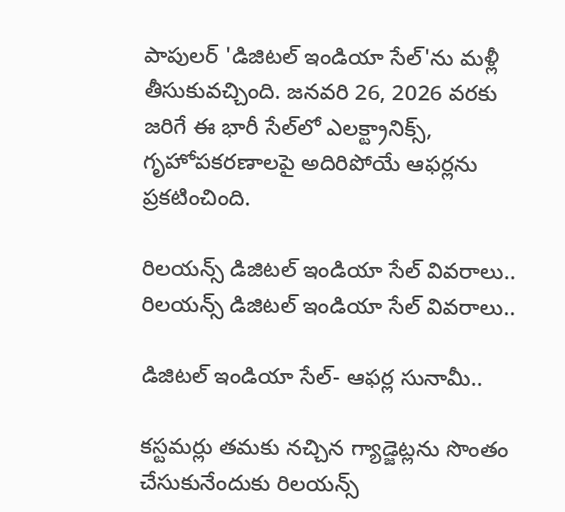పాపులర్ 'డిజిటల్ ఇండియా సేల్'ను మళ్లీ తీసుకువచ్చింది. జనవరి 26, 2026 వరకు జరిగే ఈ భారీ సేల్‌లో ఎలక్ట్రానిక్స్, గృహోపకరణాలపై అదిరిపోయే ఆఫర్లను ప్రకటించింది.

రిలయన్స్ డిజిటల్ ఇండియా సేల్ వివరాలు..
రిలయన్స్ డిజిటల్ ఇండియా సేల్ వివరాలు..

డిజిటల్ ఇండియా సేల్- ఆఫర్ల సునామీ..

కస్టమర్లు తమకు నచ్చిన గ్యాడ్జెట్లను సొంతం చేసుకునేందుకు రిలయన్స్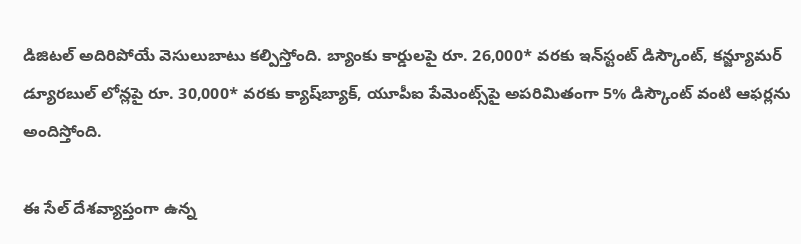డిజిటల్ అదిరిపోయే వెసులుబాటు కల్పిస్తోంది. బ్యాంకు కార్డులపై రూ. 26,000* వరకు ఇన్‌స్టంట్ డిస్కౌంట్, కన్జ్యూమర్ డ్యూరబుల్ లోన్లపై రూ. 30,000* వరకు క్యాష్‌బ్యాక్, యూపీఐ పేమెంట్స్‌పై అపరిమితంగా 5% డిస్కౌంట్ వంటి ఆఫర్లను అందిస్తోంది.

ఈ సేల్ దేశవ్యాప్తంగా ఉన్న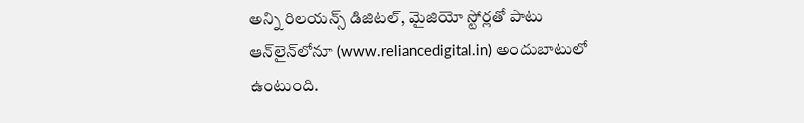అన్ని రిలయన్స్ డిజిటల్, మైజియో స్టోర్లతో పాటు ఆన్‌లైన్‌లోనూ (www.reliancedigital.in) అందుబాటులో ఉంటుంది.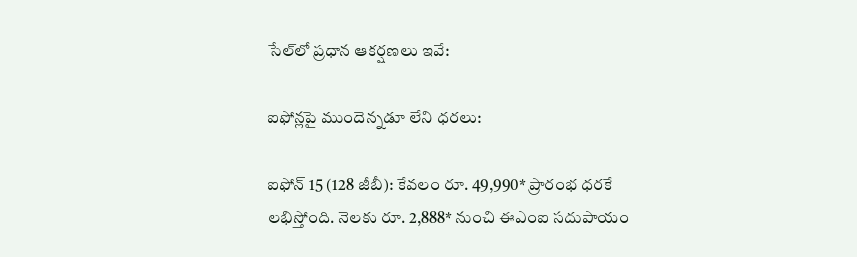సేల్‌లో ప్రధాన ఆకర్షణలు ఇవే:

ఐఫోన్లపై ముందెన్నడూ లేని ధరలు:

ఐఫోన్ 15 (128 జీబీ): కేవలం రూ. 49,990* ప్రారంభ ధరకే లభిస్తోంది. నెలకు రూ. 2,888* నుంచి ఈఎంఐ సదుపాయం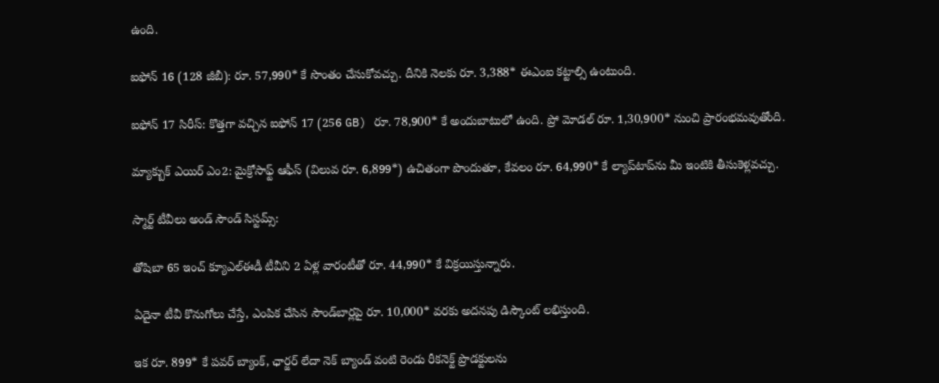ఉంది.

ఐఫోన్ 16 (128 జీబీ): రూ. 57,990* కే సొంతం చేసుకోవచ్చు. దీనికి నెలకు రూ. 3,388* ఈఎంఐ కట్టాల్సి ఉంటుంది.

ఐఫోన్ 17 సిరీస్: కొత్తగా వచ్చిన ఐఫోన్ 17 (256 GB) రూ. 78,900* కే అందుబాటులో ఉంది. ప్రో మోడల్ రూ. 1,30,900* నుంచి ప్రారంభమవుతోంది.

మ్యాక్బుక్ ఎయిర్ ఎం2: మైక్రోసాఫ్ట్ ఆఫీస్ (విలువ రూ. 6,899*) ఉచితంగా పొందుతూ, కేవలం రూ. 64,990* కే ల్యాప్‌టాప్‌ను మీ ఇంటికి తీసుకెళ్లవచ్చు.

స్మార్ట్ టీవీలు అండ్ సౌండ్ సిస్టమ్స్:

తోషిబా 65 ఇంచ్ క్యూఎల్ఈడీ టీవీని 2 ఏళ్ల వారంటీతో రూ. 44,990* కే విక్రయిస్తున్నారు.

ఏదైనా టీవీ కొనుగోలు చేస్తే, ఎంపిక చేసిన సౌండ్‌బార్లపై రూ. 10,000* వరకు అదనపు డిస్కౌంట్ లభిస్తుంది.

ఇక రూ. 899* కే పవర్ బ్యాంక్, ఛార్జర్ లేదా నెక్ బ్యాండ్ వంటి రెండు రీకనెక్ట్ ప్రొడక్టులను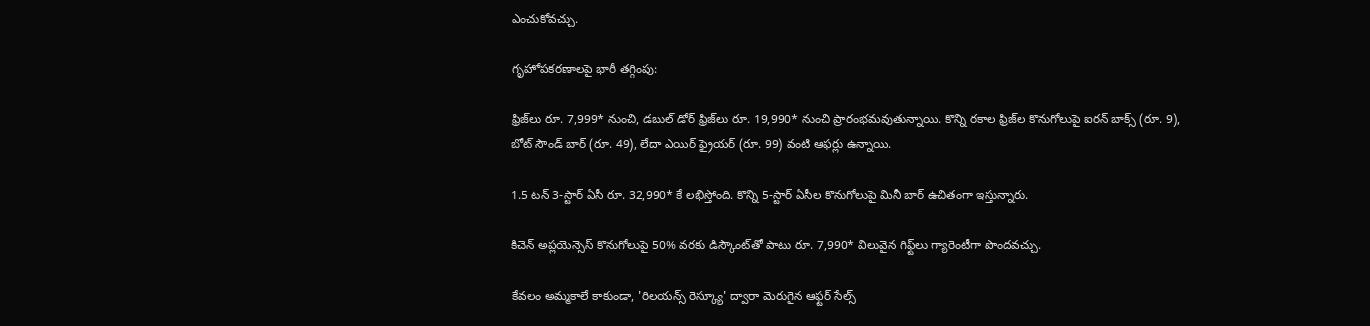ఎంచుకోవచ్చు.

గృహోపకరణాలపై భారీ తగ్గింపు:

ఫ్రిజ్‌లు రూ. 7,999* నుంచి, డబుల్ డోర్ ఫ్రిజ్‌లు రూ. 19,990* నుంచి ప్రారంభమవుతున్నాయి. కొన్ని రకాల ఫ్రిజ్‌ల కొనుగోలుపై ఐరన్ బాక్స్ (రూ. 9), బోట్ సౌండ్ బార్ (రూ. 49), లేదా ఎయిర్ ఫ్రైయర్ (రూ. 99) వంటి ఆఫర్లు ఉన్నాయి.

1.5 టన్ 3-స్టార్ ఏసీ రూ. 32,990* కే లభిస్తోంది. కొన్ని 5-స్టార్ ఏసీల కొనుగోలుపై మినీ బార్ ఉచితంగా ఇస్తున్నారు.

కిచెన్ అప్లయెన్సెస్ కొనుగోలుపై 50% వరకు డిస్కౌంట్‌తో పాటు రూ. 7,990* విలువైన గిఫ్ట్‌లు గ్యారెంటీగా పొందవచ్చు.

కేవలం అమ్మకాలే కాకుండా, 'రిలయన్స్ రెస్క్యూ' ద్వారా మెరుగైన ఆఫ్టర్ సేల్స్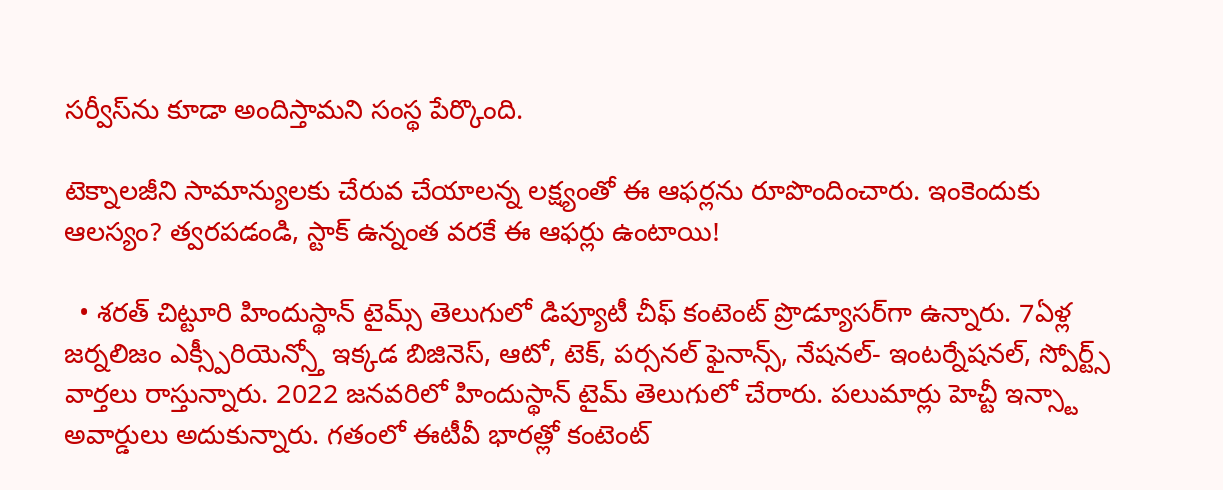సర్వీస్‌ను కూడా అందిస్తామని సంస్థ పేర్కొంది.

టెక్నాలజీని సామాన్యులకు చేరువ చేయాలన్న లక్ష్యంతో ఈ ఆఫర్లను రూపొందించారు. ఇంకెందుకు ఆలస్యం? త్వరపడండి, స్టాక్ ఉన్నంత వరకే ఈ ఆఫర్లు ఉంటాయి!

  • శరత్ చిట్టూరి హిందుస్థాన్ టైమ్స్ తెలుగులో డిప్యూటీ చీఫ్ కంటెంట్ ప్రొడ్యూసర్‌గా ఉన్నారు. 7ఏళ్ల జర్నలిజం ఎక్స్పీరియెన్స్తో ఇక్కడ బిజినెస్, ఆటో, టెక్, పర్సనల్ ఫైనాన్స్, నేషనల్- ఇంటర్నేషనల్, స్పోర్ట్స్ వార్తలు రాస్తున్నారు. 2022 జనవరిలో హిందుస్థాన్ టైమ్ తెలుగులో చేరారు. పలుమార్లు హెచ్టీ ఇన్స్టా అవార్డులు అదుకున్నారు. గతంలో ఈటీవీ భారత్లో కంటెంట్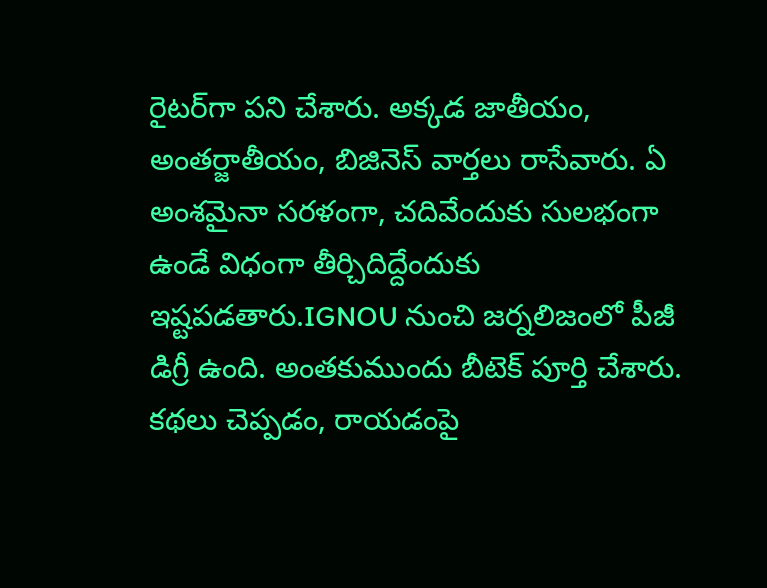రైటర్‌గా పని చేశారు. అక్కడ జాతీయం, అంతర్జాతీయం, బిజినెస్ వార్తలు రాసేవారు. ఏ అంశమైనా సరళంగా, చదివేందుకు సులభంగా ఉండే విధంగా తీర్చిదిద్దేందుకు ఇష్టపడతారు.IGNOU నుంచి జర్నలిజంలో పీజీ డిగ్రీ ఉంది. అంతకుముందు బీటెక్ పూర్తి చేశారు. కథలు చెప్పడం, రాయడంపై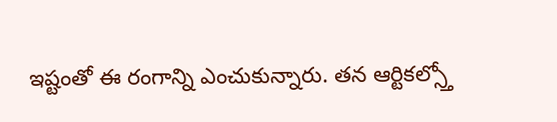ఇష్టంతో ఈ రంగాన్ని ఎంచుకున్నారు. తన ఆర్టికల్స్తో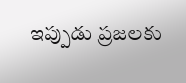ఇప్పుడు ప్రజలకు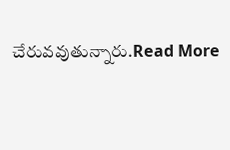చేరువవుతున్నారు.Read More